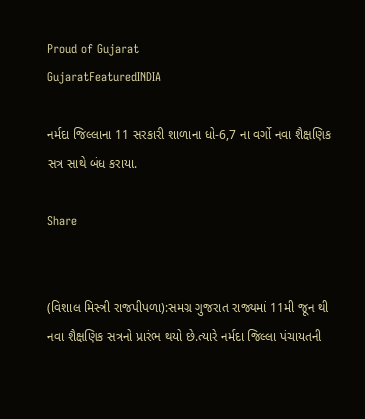Proud of Gujarat
GujaratFeaturedINDIA

નર્મદા જિલ્લાના 11 સરકારી શાળાના ધો-6,7 ના વર્ગો નવા શૈક્ષણિક સત્ર સાથે બંધ કરાયા.

Share


(વિશાલ મિસ્ત્રી રાજપીપળા):સમગ્ર ગુજરાત રાજ્યમાં 11મી જૂન થી નવા શૈક્ષણિક સત્રનો પ્રારંભ થયો છે.ત્યારે નર્મદા જિલ્લા પંચાયતની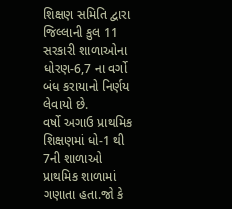શિક્ષણ સમિતિ દ્વારા જિલ્લાની કુલ 11 સરકારી શાળાઓના ધોરણ-6,7 ના વર્ગો બંધ કરાયાનો નિર્ણય લેવાયો છે.
વર્ષો અગાઉ પ્રાથમિક શિક્ષણમાં ધો-1 થી 7ની શાળાઓ પ્રાથમિક શાળામાં ગણાતા હતા.જો કે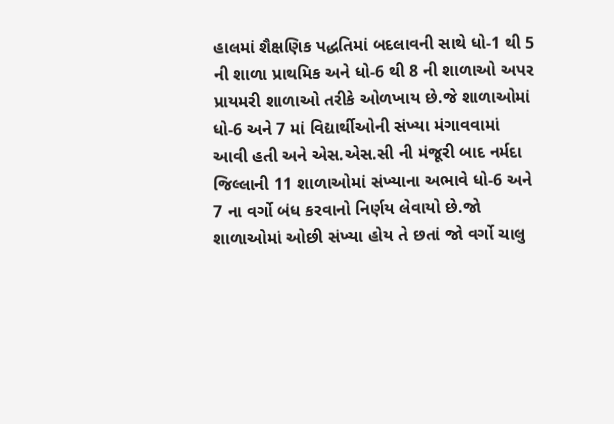હાલમાં શૈક્ષણિક પદ્ધતિમાં બદલાવની સાથે ધો-1 થી 5 ની શાળા પ્રાથમિક અને ધો-6 થી 8 ની શાળાઓ અપર પ્રાયમરી શાળાઓ તરીકે ઓળખાય છે.જે શાળાઓમાં ધો-6 અને 7 માં વિદ્યાર્થીઓની સંખ્યા મંગાવવામાં આવી હતી અને એસ.એસ.સી ની મંજૂરી બાદ નર્મદા જિલ્લાની 11 શાળાઓમાં સંખ્યાના અભાવે ધો-6 અને 7 ના વર્ગો બંધ કરવાનો નિર્ણય લેવાયો છે.જો શાળાઓમાં ઓછી સંખ્યા હોય તે છતાં જો વર્ગો ચાલુ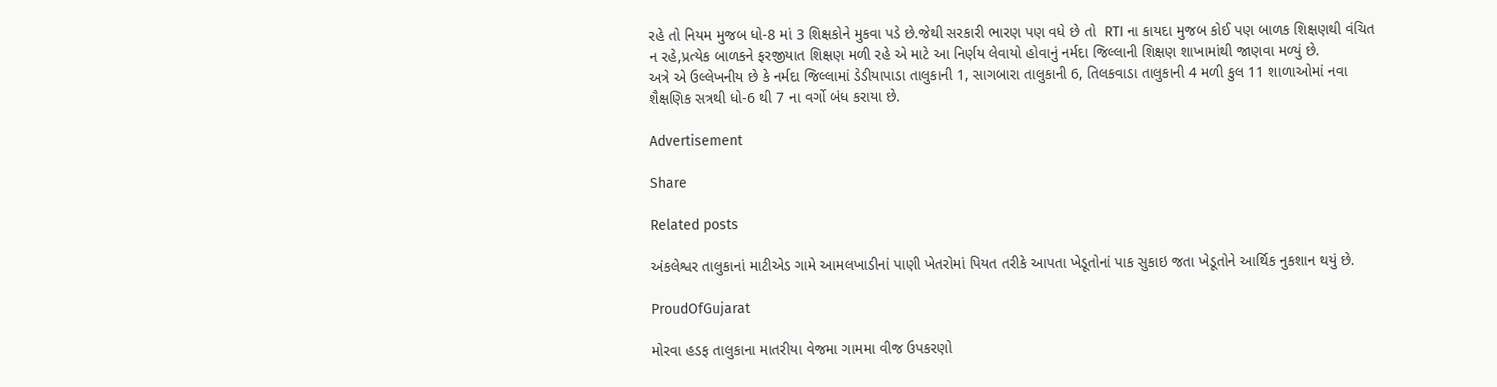રહે તો નિયમ મુજબ ધો-8 માં 3 શિક્ષકોને મુકવા પડે છે.જેથી સરકારી ભારણ પણ વધે છે તો  RTI ના કાયદા મુજબ કોઈ પણ બાળક શિક્ષણથી વંચિત ન રહે,પ્રત્યેક બાળકને ફરજીયાત શિક્ષણ મળી રહે એ માટે આ નિર્ણય લેવાયો હોવાનું નર્મદા જિલ્લાની શિક્ષણ શાખામાંથી જાણવા મળ્યું છે.
અત્રે એ ઉલ્લેખનીય છે કે નર્મદા જિલ્લામાં ડેડીયાપાડા તાલુકાની 1, સાગબારા તાલુકાની 6, તિલકવાડા તાલુકાની 4 મળી કુલ 11 શાળાઓમાં નવા શૈક્ષણિક સત્રથી ધો-6 થી 7 ના વર્ગો બંધ કરાયા છે.

Advertisement

Share

Related posts

અંકલેશ્વર તાલુકાનાં માટીએડ ગામે આમલખાડીનાં પાણી ખેતરોમાં પિયત તરીકે આપતા ખેડૂતોનાં પાક સુકાઇ જતા ખેડૂતોને આર્થિક નુકશાન થયું છે.

ProudOfGujarat

મોરવા હડફ તાલુકાના માતરીયા વેજમા ગામમા વીજ ઉપકરણો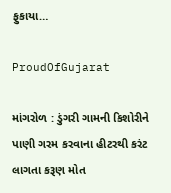ફુકાયા…

ProudOfGujarat

માંગરોળ : ડુંગરી ગામની કિશોરીને પાણી ગરમ કરવાના હીટરથી કરંટ લાગતા કરૂણ મોત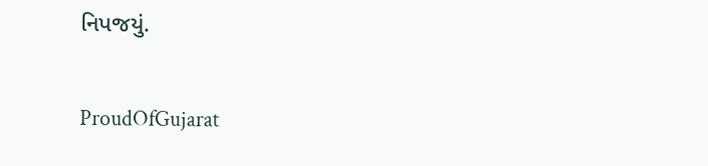નિપજયું.

ProudOfGujarat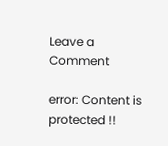Leave a Comment

error: Content is protected !!